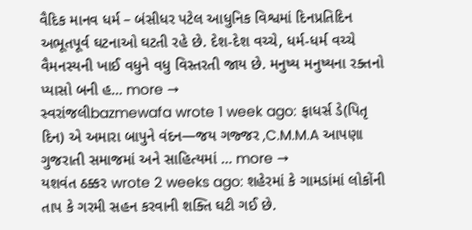વૈદિક માનવ ધર્મ – બંસીધર પટેલ આધુનિક વિશ્વમાં દિનપ્રતિદિન અભૂતપૂર્વ ઘટનાઓ ઘટતી રહે છે. દેશ-દેશ વચ્ચે, ધર્મ-ધર્મ વચ્ચે વૈમનસ્યની ખાઈ વધુને વધુ વિસ્તરતી જાય છે. મનુષ્ય મનુષ્યના રક્તનો પ્યાસો બની હ… more →
સ્વરાંજલીbazmewafa wrote 1 week ago: ફાધર્સ ડે(પિતૃ દિન) એ અમારા બાપુને વંદન—જય ગજ્જર ,C.M.M.A આપણા ગુજરાતી સમાજમાં અને સાહિત્યમાં … more →
યશવંત ઠક્કર wrote 2 weeks ago: શહેરમાં કે ગામડાંમાં લોકોંની તાપ કે ગરમી સહન કરવાની શક્તિ ઘટી ગઈ છે.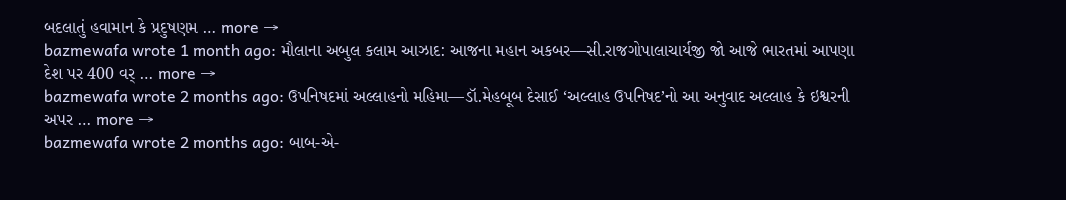બદલાતું હવામાન કે પ્રદુષણમ … more →
bazmewafa wrote 1 month ago: મૌલાના અબુલ કલામ આઝાદ: આજના મહાન અકબર—સી.રાજગોપાલાચાર્યજી જો આજે ભારતમાં આપણા દેશ પર 400 વર્ … more →
bazmewafa wrote 2 months ago: ઉપનિષદમાં અલ્લાહનો મહિમા—ડૉ.મેહબૂબ દેસાઈ ‘અલ્લાહ ઉપનિષદ’નો આ અનુવાદ અલ્લાહ કે ઇશ્વરની અપર … more →
bazmewafa wrote 2 months ago: બાબ-એ-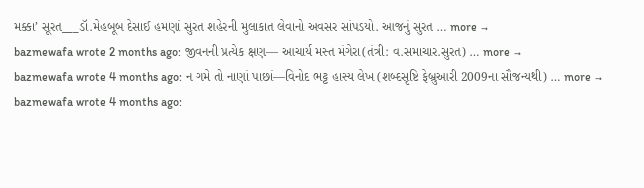મક્કા’ સૂરત___ડૉ.મેહબૂબ દેસાઈ હમણાં સુરત શહેરની મુલાકાત લેવાનો અવસર સાંપડયો. આજનું સુરત … more →
bazmewafa wrote 2 months ago: જીવનની પ્રત્યેક ક્ષણ— આચાર્ય મસ્ત મંગેરા(તંત્રી: વ.સમાચાર.સુરત) … more →
bazmewafa wrote 4 months ago: ન ગમે તો નાણાં પાછાં—વિનોદ ભટ્ટ હાસ્ય લેખ (શબ્દસૃષ્ટિ ફેબ્રુઆરી 2009ના સૌજન્યથી) … more →
bazmewafa wrote 4 months ago: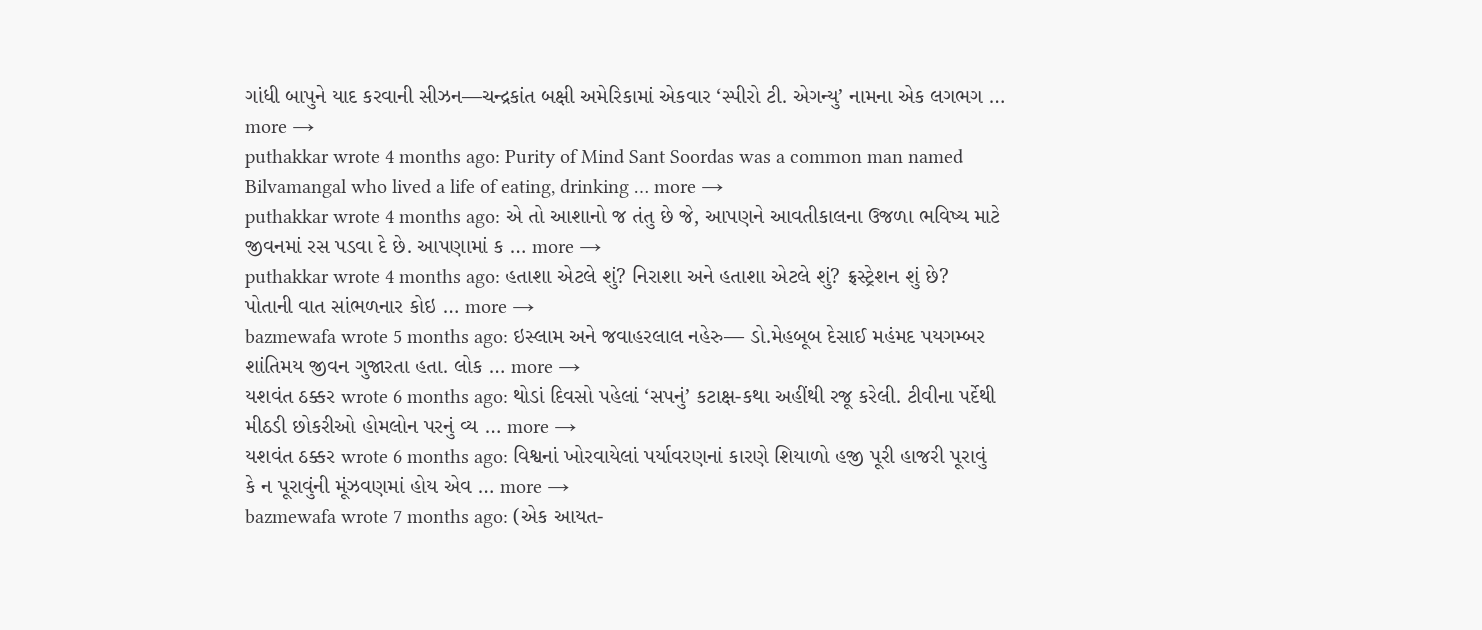ગાંધી બાપુને યાદ કરવાની સીઝન—ચન્દ્રકાંત બક્ષી અમેરિકામાં એકવાર ‘સ્પીરો ટી. એગન્યુ’ નામના એક લગભગ … more →
puthakkar wrote 4 months ago: Purity of Mind Sant Soordas was a common man named Bilvamangal who lived a life of eating, drinking … more →
puthakkar wrote 4 months ago: એ તો આશાનો જ તંતુ છે જે, આપણને આવતીકાલના ઉજળા ભવિષ્ય માટે જીવનમાં રસ પડવા દે છે. આપણામાં ક … more →
puthakkar wrote 4 months ago: હતાશા એટલે શું? નિરાશા અને હતાશા એટલે શું? ફ્રસ્ટ્રેશન શું છે? પોતાની વાત સાંભળનાર કોઇ … more →
bazmewafa wrote 5 months ago: ઇસ્લામ અને જવાહરલાલ નહેરુ— ડો.મેહબૂબ દેસાઈ મહંમદ પયગમ્બર શાંતિમય જીવન ગુજારતા હતા. લોક … more →
યશવંત ઠક્કર wrote 6 months ago: થોડાં દિવસો પહેલાં ‘સપનું’ કટાક્ષ-કથા અહીંથી રજૂ કરેલી. ટીવીના પર્દેથી મીઠડી છોકરીઓ હોમલોન પરનું વ્ય … more →
યશવંત ઠક્કર wrote 6 months ago: વિશ્વનાં ખોરવાયેલાં પર્યાવરણનાં કારણે શિયાળો હજી પૂરી હાજરી પૂરાવું કે ન પૂરાવુંની મૂંઝવણમાં હોય એવ … more →
bazmewafa wrote 7 months ago: (એક આયત-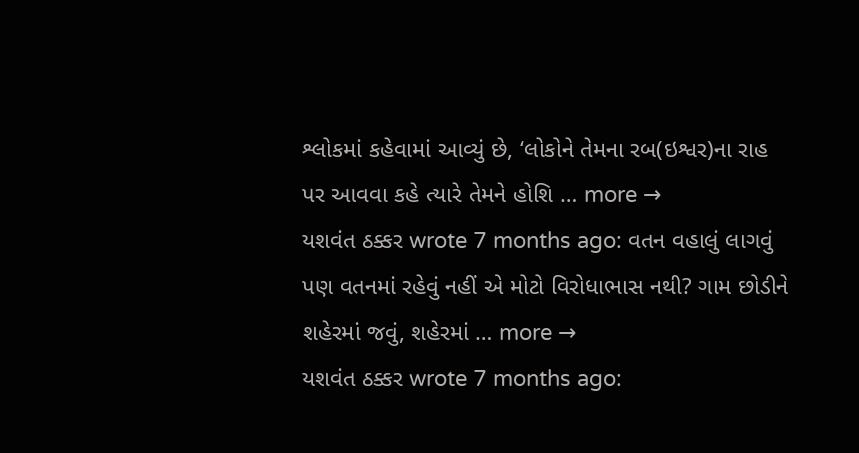શ્લોકમાં કહેવામાં આવ્યું છે, ‘લોકોને તેમના રબ(ઇશ્વર)ના રાહ પર આવવા કહે ત્યારે તેમને હોશિ … more →
યશવંત ઠક્કર wrote 7 months ago: વતન વહાલું લાગવું પણ વતનમાં રહેવું નહીં એ મોટો વિરોધાભાસ નથી? ગામ છોડીને શહેરમાં જવું, શહેરમાં … more →
યશવંત ઠક્કર wrote 7 months ago: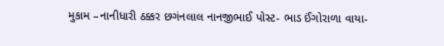મુકામ –નાનીધારી ઠક્કર છગંનલાલ નાનજીભાઈ પોસ્ટ- ભાડ ઈંગોરાળા વાયા-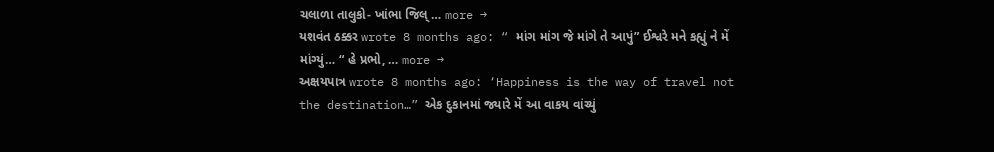ચલાળા તાલુકો- ખાંભા જિલ્ … more →
યશવંત ઠક્કર wrote 8 months ago: “ માંગ માંગ જે માંગે તે આપું” ઈશ્વરે મને કહ્યું ને મેં માંગ્યું… “ હે પ્રભો, … more →
અક્ષયપાત્ર wrote 8 months ago: ‘Happiness is the way of travel not the destination…” એક દુકાનમાં જ્યારે મેં આ વાકય વાંચ્યું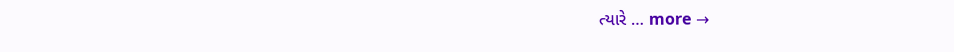ત્યારે … more →